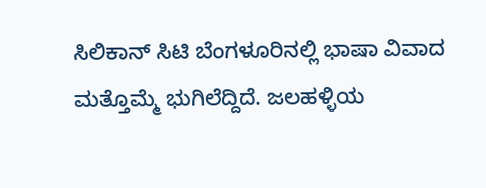ಸಿಲಿಕಾನ್ ಸಿಟಿ ಬೆಂಗಳೂರಿನಲ್ಲಿ ಭಾಷಾ ವಿವಾದ ಮತ್ತೊಮ್ಮೆ ಭುಗಿಲೆದ್ದಿದೆ. ಜಲಹಳ್ಳಿಯ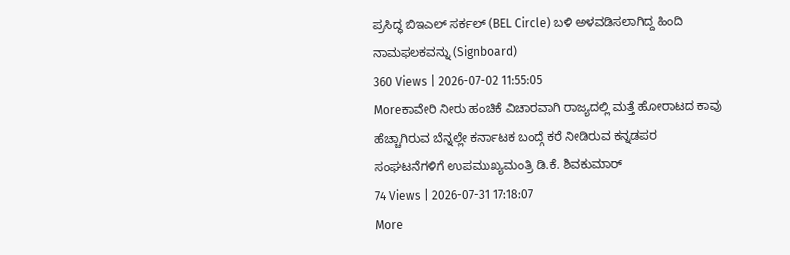ಪ್ರಸಿದ್ಧ ಬಿಇಎಲ್ ಸರ್ಕಲ್ (BEL Circle) ಬಳಿ ಅಳವಡಿಸಲಾಗಿದ್ದ ಹಿಂದಿ ನಾಮಫಲಕವನ್ನು (Signboard)
360 Views | 2026-07-02 11:55:05
Moreಕಾವೇರಿ ನೀರು ಹಂಚಿಕೆ ವಿಚಾರವಾಗಿ ರಾಜ್ಯದಲ್ಲಿ ಮತ್ತೆ ಹೋರಾಟದ ಕಾವು ಹೆಚ್ಚಾಗಿರುವ ಬೆನ್ನಲ್ಲೇ ಕರ್ನಾಟಕ ಬಂದ್ಗೆ ಕರೆ ನೀಡಿರುವ ಕನ್ನಡಪರ ಸಂಘಟನೆಗಳಿಗೆ ಉಪಮುಖ್ಯಮಂತ್ರಿ ಡಿ.ಕೆ. ಶಿವಕುಮಾರ್
74 Views | 2026-07-31 17:18:07
More